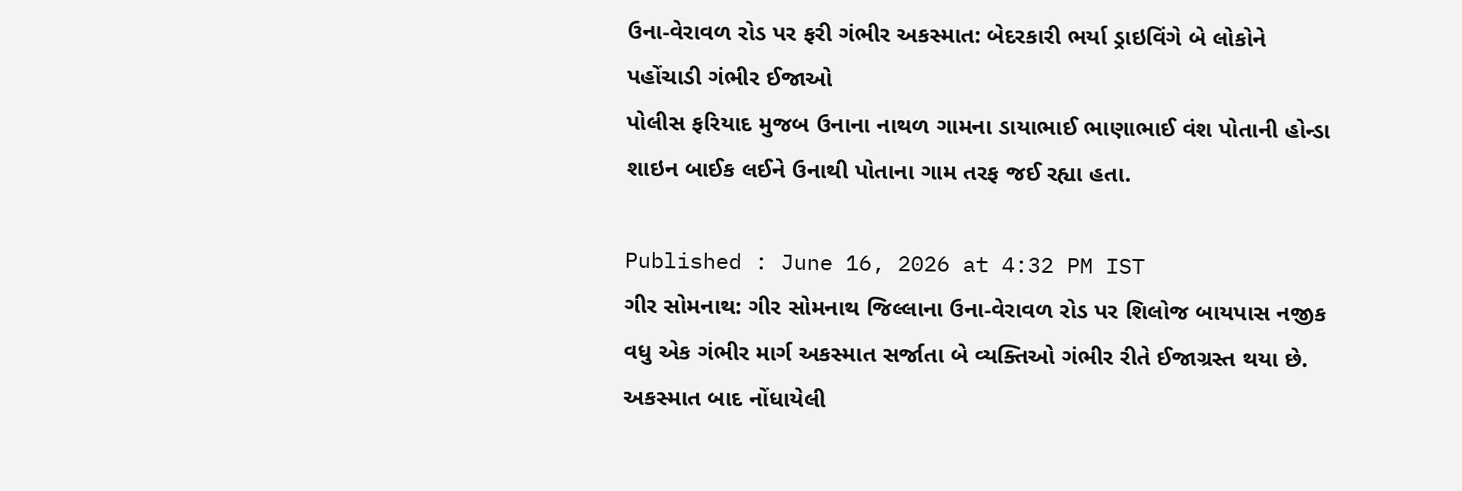ઉના-વેરાવળ રોડ પર ફરી ગંભીર અકસ્માત: બેદરકારી ભર્યા ડ્રાઇવિંગે બે લોકોને પહોંચાડી ગંભીર ઈજાઓ
પોલીસ ફરિયાદ મુજબ ઉનાના નાથળ ગામના ડાયાભાઈ ભાણાભાઈ વંશ પોતાની હોન્ડા શાઇન બાઈક લઈને ઉનાથી પોતાના ગામ તરફ જઈ રહ્યા હતા.

Published : June 16, 2026 at 4:32 PM IST
ગીર સોમનાથ: ગીર સોમનાથ જિલ્લાના ઉના-વેરાવળ રોડ પર શિલોજ બાયપાસ નજીક વધુ એક ગંભીર માર્ગ અકસ્માત સર્જાતા બે વ્યક્તિઓ ગંભીર રીતે ઈજાગ્રસ્ત થયા છે. અકસ્માત બાદ નોંધાયેલી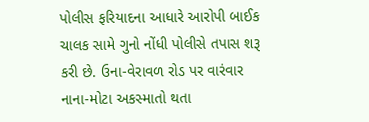પોલીસ ફરિયાદના આધારે આરોપી બાઈક ચાલક સામે ગુનો નોંધી પોલીસે તપાસ શરૂ કરી છે. ઉના-વેરાવળ રોડ પર વારંવાર નાના-મોટા અકસ્માતો થતા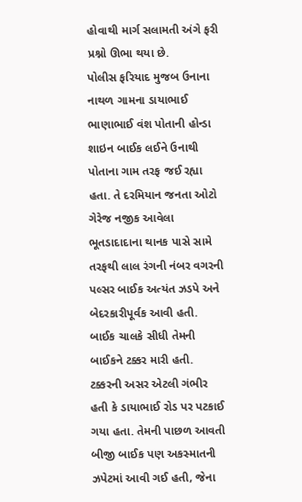હોવાથી માર્ગ સલામતી અંગે ફરી પ્રશ્નો ઊભા થયા છે.
પોલીસ ફરિયાદ મુજબ ઉનાના નાથળ ગામના ડાયાભાઈ ભાણાભાઈ વંશ પોતાની હોન્ડા શાઇન બાઈક લઈને ઉનાથી પોતાના ગામ તરફ જઈ રહ્યા હતા. તે દરમિયાન જનતા ઓટો ગેરેજ નજીક આવેલા ભૂતડાદાદાના થાનક પાસે સામે તરફથી લાલ રંગની નંબર વગરની પલ્સર બાઈક અત્યંત ઝડપે અને બેદરકારીપૂર્વક આવી હતી. બાઈક ચાલકે સીધી તેમની બાઈકને ટક્કર મારી હતી.
ટક્કરની અસર એટલી ગંભીર હતી કે ડાયાભાઈ રોડ પર પટકાઈ ગયા હતા. તેમની પાછળ આવતી બીજી બાઈક પણ અકસ્માતની ઝપેટમાં આવી ગઈ હતી, જેના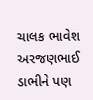ચાલક ભાવેશ અરજણભાઈ ડાભીને પણ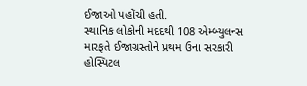ઈજાઓ પહોંચી હતી.
સ્થાનિક લોકોની મદદથી 108 એમ્બ્યુલન્સ મારફતે ઈજાગ્રસ્તોને પ્રથમ ઉના સરકારી હોસ્પિટલ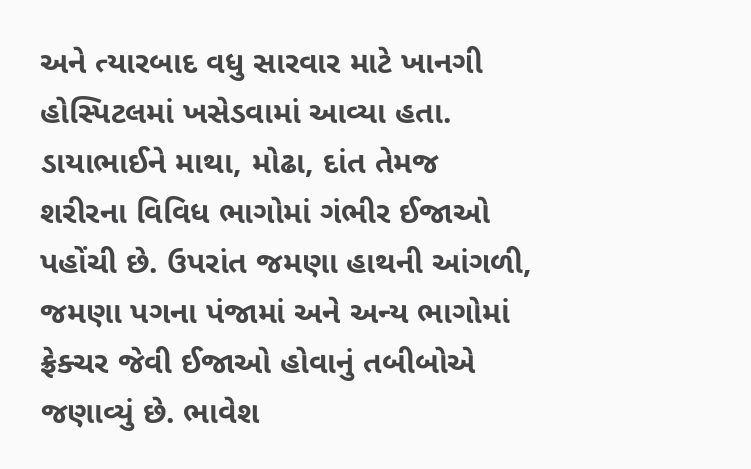અને ત્યારબાદ વધુ સારવાર માટે ખાનગી હોસ્પિટલમાં ખસેડવામાં આવ્યા હતા. ડાયાભાઈને માથા, મોઢા, દાંત તેમજ શરીરના વિવિધ ભાગોમાં ગંભીર ઈજાઓ પહોંચી છે. ઉપરાંત જમણા હાથની આંગળી, જમણા પગના પંજામાં અને અન્ય ભાગોમાં ફ્રેક્ચર જેવી ઈજાઓ હોવાનું તબીબોએ જણાવ્યું છે. ભાવેશ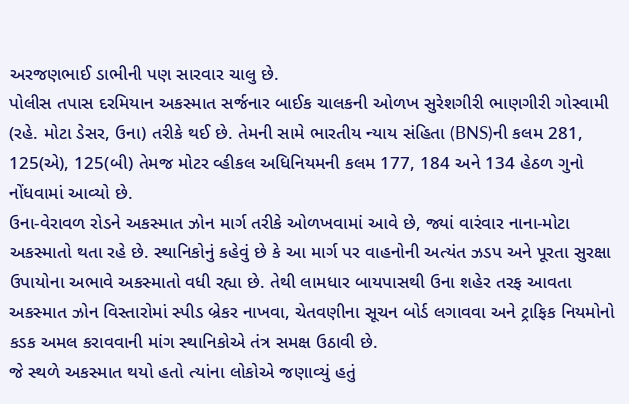અરજણભાઈ ડાભીની પણ સારવાર ચાલુ છે.
પોલીસ તપાસ દરમિયાન અકસ્માત સર્જનાર બાઈક ચાલકની ઓળખ સુરેશગીરી ભાણગીરી ગોસ્વામી (રહે. મોટા ડેસર, ઉના) તરીકે થઈ છે. તેમની સામે ભારતીય ન્યાય સંહિતા (BNS)ની કલમ 281, 125(એ), 125(બી) તેમજ મોટર વ્હીકલ અધિનિયમની કલમ 177, 184 અને 134 હેઠળ ગુનો નોંધવામાં આવ્યો છે.
ઉના-વેરાવળ રોડને અકસ્માત ઝોન માર્ગ તરીકે ઓળખવામાં આવે છે, જ્યાં વારંવાર નાના-મોટા અકસ્માતો થતા રહે છે. સ્થાનિકોનું કહેવું છે કે આ માર્ગ પર વાહનોની અત્યંત ઝડપ અને પૂરતા સુરક્ષા ઉપાયોના અભાવે અકસ્માતો વધી રહ્યા છે. તેથી લામધાર બાયપાસથી ઉના શહેર તરફ આવતા અકસ્માત ઝોન વિસ્તારોમાં સ્પીડ બ્રેકર નાખવા, ચેતવણીના સૂચન બોર્ડ લગાવવા અને ટ્રાફિક નિયમોનો કડક અમલ કરાવવાની માંગ સ્થાનિકોએ તંત્ર સમક્ષ ઉઠાવી છે.
જે સ્થળે અકસ્માત થયો હતો ત્યાંના લોકોએ જણાવ્યું હતું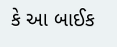કે આ બાઈક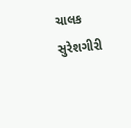ચાલક સુરેશગીરી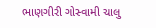ભાણગીરી ગોસ્વામી ચાલુ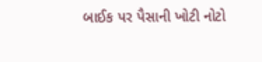બાઈક પર પૈસાની ખોટી નોટો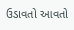ઉડાવતો આવતો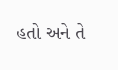હતો અને તે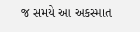જ સમયે આ અકસ્માત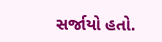સર્જાયો હતો.